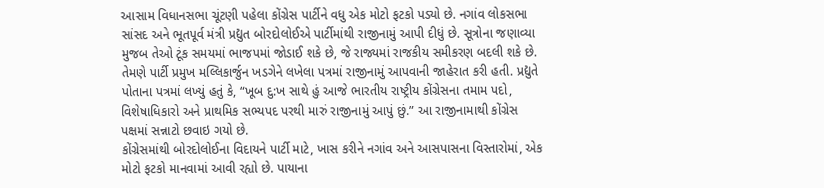આસામ વિધાનસભા ચૂંટણી પહેલા કોંગ્રેસ પાર્ટીને વધુ એક મોટો ફટકો પડ્યો છે. નગાંવ લોકસભા સાંસદ અને ભૂતપૂર્વ મંત્રી પ્રદ્યુત બોરદોલોઈએ પાર્ટીમાંથી રાજીનામું આપી દીધું છે. સૂત્રોના જણાવ્યા મુજબ તેઓ ટૂંક સમયમાં ભાજપમાં જોડાઈ શકે છે, જે રાજ્યમાં રાજકીય સમીકરણ બદલી શકે છે. તેમણે પાર્ટી પ્રમુખ મલ્લિકાર્જુન ખડગેને લખેલા પત્રમાં રાજીનામું આપવાની જાહેરાત કરી હતી. પ્રદ્યુતે પોતાના પત્રમાં લખ્યું હતું કે, “ખૂબ દુ:ખ સાથે હું આજે ભારતીય રાષ્ટ્રીય કોંગ્રેસના તમામ પદો, વિશેષાધિકારો અને પ્રાથમિક સભ્યપદ પરથી મારું રાજીનામું આપું છું.” આ રાજીનામાથી કોંગ્રેસ પક્ષમાં સન્નાટો છવાઇ ગયો છે.
કોંગ્રેસમાંથી બોરદોલોઈના વિદાયને પાર્ટી માટે, ખાસ કરીને નગાંવ અને આસપાસના વિસ્તારોમાં, એક મોટો ફટકો માનવામાં આવી રહ્યો છે. પાયાના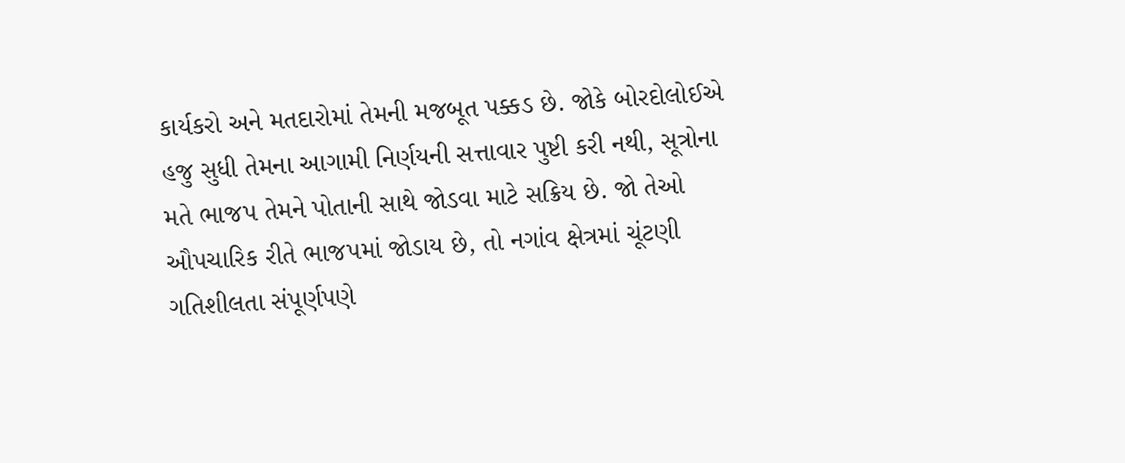કાર્યકરો અને મતદારોમાં તેમની મજબૂત પક્કડ છે. જોકે બોરદોલોઈએ હજુ સુધી તેમના આગામી નિર્ણયની સત્તાવાર પુષ્ટી કરી નથી, સૂત્રોના મતે ભાજપ તેમને પોતાની સાથે જોડવા માટે સક્રિય છે. જો તેઓ ઔપચારિક રીતે ભાજપમાં જોડાય છે, તો નગાંવ ક્ષેત્રમાં ચૂંટણી ગતિશીલતા સંપૂર્ણપણે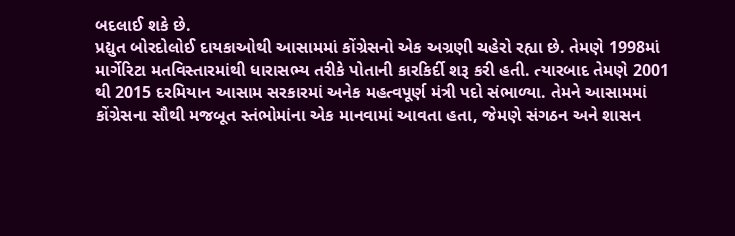બદલાઈ શકે છે.
પ્રદ્યુત બોરદોલોઈ દાયકાઓથી આસામમાં કોંગ્રેસનો એક અગ્રણી ચહેરો રહ્યા છે. તેમણે 1998માં માર્ગેરિટા મતવિસ્તારમાંથી ધારાસભ્ય તરીકે પોતાની કારકિર્દી શરૂ કરી હતી. ત્યારબાદ તેમણે 2001 થી 2015 દરમિયાન આસામ સરકારમાં અનેક મહત્વપૂર્ણ મંત્રી પદો સંભાળ્યા. તેમને આસામમાં કોંગ્રેસના સૌથી મજબૂત સ્તંભોમાંના એક માનવામાં આવતા હતા, જેમણે સંગઠન અને શાસન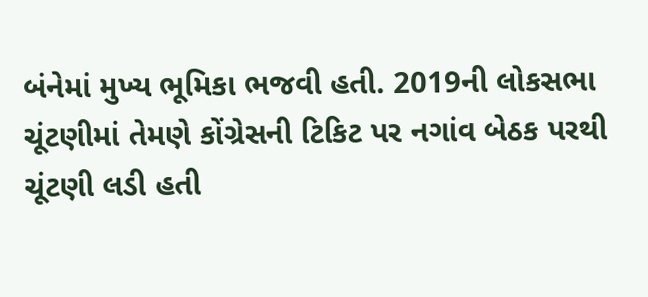બંનેમાં મુખ્ય ભૂમિકા ભજવી હતી. 2019ની લોકસભા ચૂંટણીમાં તેમણે કોંગ્રેસની ટિકિટ પર નગાંવ બેઠક પરથી ચૂંટણી લડી હતી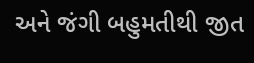અને જંગી બહુમતીથી જીત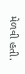મેળવી હતી.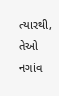ત્યારથી, તેઓ નગાંવ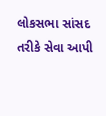લોકસભા સાંસદ તરીકે સેવા આપી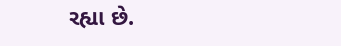રહ્યા છે.